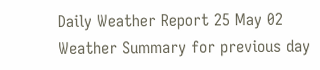Daily Weather Report 25 May 02
Weather Summary for previous day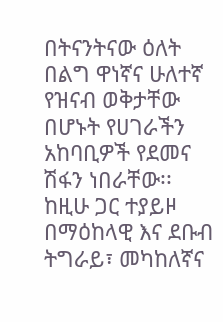በትናንትናው ዕለት በልግ ዋነኛና ሁለተኛ የዝናብ ወቅታቸው በሆኑት የሀገራችን አከባቢዎች የደመና ሽፋን ነበራቸው፡፡ ከዚሁ ጋር ተያይዞ በማዕከላዊ እና ደቡብ ትግራይ፣ መካከለኛና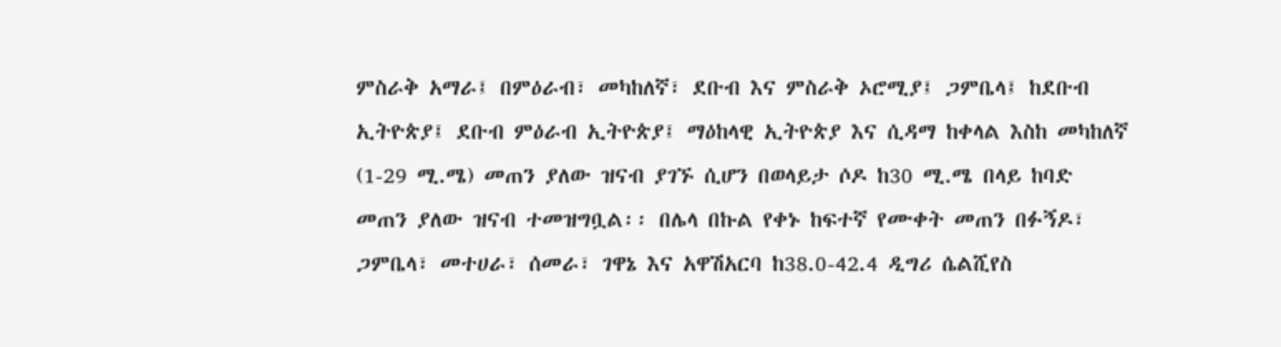ምስራቅ አማራ፤ በምዕራብ፣ መካከለኛ፣ ደቡብ እና ምስራቅ ኦሮሚያ፤ ጋምቤላ፤ ከደቡብ ኢትዮጵያ፤ ደቡብ ምዕራብ ኢትዮጵያ፤ ማዕከላዊ ኢትዮጵያ እና ሲዳማ ከቀላል እስከ መካከለኛ (1-29 ሚ.ሜ) መጠን ያለው ዝናብ ያገኙ ሲሆን በወላይታ ሶዶ ከ30 ሚ.ሜ በላይ ከባድ መጠን ያለው ዝናብ ተመዝግቧል፡፡ በሌላ በኩል የቀኑ ከፍተኛ የሙቀት መጠን በፉኝዶ፣ ጋምቤላ፣ መተሀራ፣ ሰመራ፣ ገዋኔ እና አዋሽአርባ ከ38.0-42.4 ዲግሪ ሴልሺየስ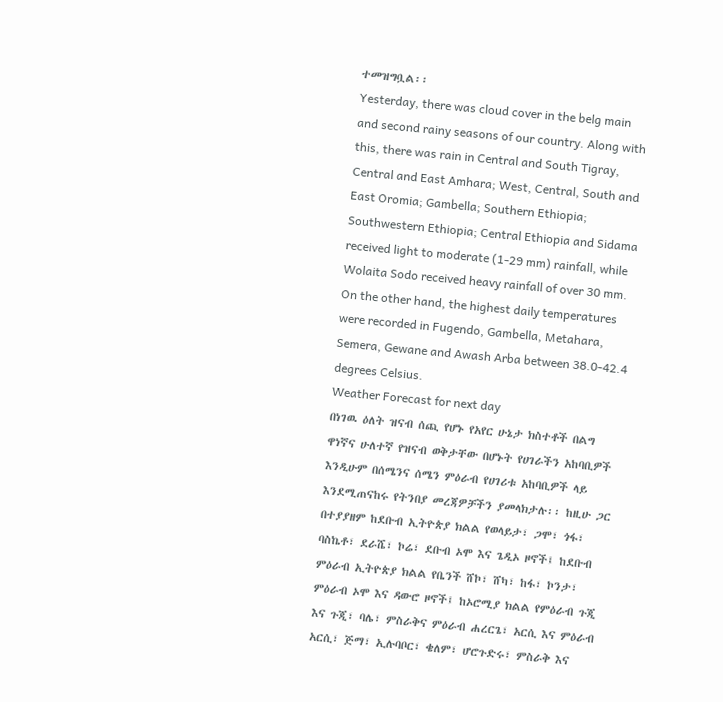ተመዝግቧል፡፡
Yesterday, there was cloud cover in the belg main and second rainy seasons of our country. Along with this, there was rain in Central and South Tigray, Central and East Amhara; West, Central, South and East Oromia; Gambella; Southern Ethiopia; Southwestern Ethiopia; Central Ethiopia and Sidama received light to moderate (1-29 mm) rainfall, while Wolaita Sodo received heavy rainfall of over 30 mm. On the other hand, the highest daily temperatures were recorded in Fugendo, Gambella, Metahara, Semera, Gewane and Awash Arba between 38.0-42.4 degrees Celsius.
Weather Forecast for next day
በነገዉ ዕለት ዝናብ ሰጪ የሆኑ የአየር ሁኔታ ክስተቶች በልግ ዋነኛና ሁለተኛ የዝናብ ወቅታቸው በሆኑት የሀገራችን አከባቢዎች እንዲሁም በሰሜንና ሰሜን ምዕራብ የሀገሪቱ አከባቢዎች ላይ እንደሚጠናከሩ የትንበያ መረጃዎቻችን ያመላክታሉ፡፡ ከዚሁ ጋር በተያያዘም ከደቡብ ኢትዮጵያ ክልል የወላይታ፣ ጋሞ፣ ጎፋ፣ ባስኬቶ፣ ደራሼ፣ ኮሬ፣ ደቡብ ኦሞ እና ጌዲኦ ዞኖች፤ ከደቡብ ምዕራብ ኢትዮጵያ ክልል የቤንች ሸኮ፣ ሸካ፣ ከፋ፣ ኮንታ፣ ምዕራብ ኦሞ እና ዳውሮ ዞኖች፤ ከኦሮሚያ ክልል የምዕራብ ጉጂ እና ጉጂ፣ ባሌ፣ ምስራቅና ምዕራብ ሐረርጌ፣ አርሲ እና ምዕራብ አርሲ፣ ጅማ፣ ኢሉባቦር፣ ቄለም፣ ሆሮጉድሩ፣ ምስራቅ እና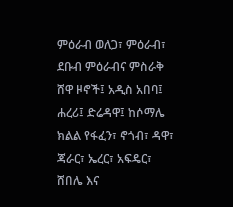ምዕራብ ወለጋ፣ ምዕራብ፣ ደቡብ ምዕራብና ምስራቅ ሸዋ ዞኖች፤ አዲስ አበባ፤ ሐረሪ፤ ድሬዳዋ፤ ከሶማሌ ክልል የፋፈን፣ ኖጎብ፣ ዳዋ፣ ጃራር፣ ኤረር፣ አፍዴር፣ ሸበሌ እና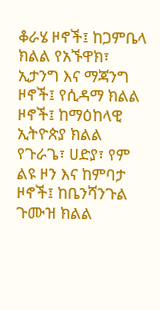ቆራሄ ዞኖች፤ ከጋምቤላ ክልል የአኙዋክ፣ ኢታንግ እና ማጃንግ ዞኖች፤ የሲዳማ ክልል ዞኖች፤ ከማዕከላዊ ኢትዮጵያ ክልል የጉራጌ፣ ሀድያ፣ የም ልዩ ዞን እና ከምባታ ዞኖች፤ ከቤንሻንጉል ጉሙዝ ክልል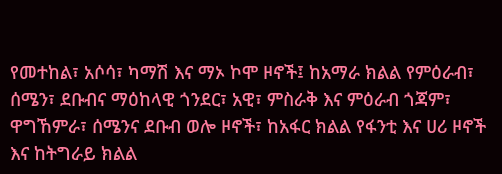የመተከል፣ አሶሳ፣ ካማሽ እና ማኦ ኮሞ ዞኖች፤ ከአማራ ክልል የምዕራብ፣ ሰሜን፣ ደቡብና ማዕከላዊ ጎንደር፣ አዊ፣ ምስራቅ እና ምዕራብ ጎጃም፣ ዋግኸምራ፣ ሰሜንና ደቡብ ወሎ ዞኖች፣ ከአፋር ክልል የፋንቲ እና ሀሪ ዞኖች እና ከትግራይ ክልል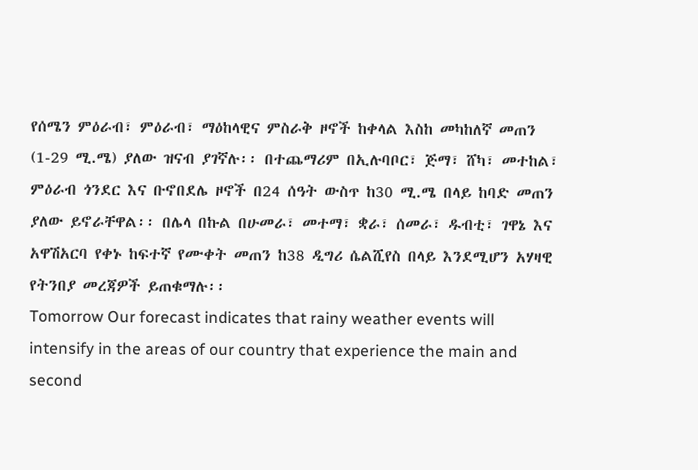የሰሜን ምዕራብ፣ ምዕራብ፣ ማዕከላዊና ምስራቅ ዞኖች ከቀላል እስከ መካከለኛ መጠን (1-29 ሚ.ሜ) ያለው ዝናብ ያገኛሉ፡፡ በተጨማሪም በኢሉባቦር፣ ጅማ፣ ሸካ፣ መተከል፣ ምዕራብ ጎንደር እና ቡኖበደሌ ዞኖች በ24 ሰዓት ውስጥ ከ30 ሚ.ሜ በላይ ከባድ መጠን ያለው ይኖራቸዋል፡፡ በሌላ በኩል በሁመራ፣ መተማ፣ ቋራ፣ ሰመራ፣ ዱብቲ፣ ገዋኔ እና አዋሽአርባ የቀኑ ከፍተኛ የሙቀት መጠን ከ38 ዲግሪ ሴልሺየስ በላይ እንደሚሆን አሃዛዊ የትንበያ መረጃዎች ይጠቁማሉ፡፡
Tomorrow Our forecast indicates that rainy weather events will intensify in the areas of our country that experience the main and second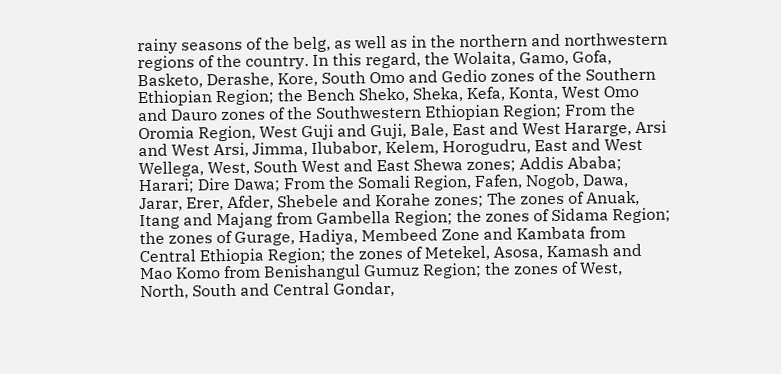rainy seasons of the belg, as well as in the northern and northwestern regions of the country. In this regard, the Wolaita, Gamo, Gofa, Basketo, Derashe, Kore, South Omo and Gedio zones of the Southern Ethiopian Region; the Bench Sheko, Sheka, Kefa, Konta, West Omo and Dauro zones of the Southwestern Ethiopian Region; From the Oromia Region, West Guji and Guji, Bale, East and West Hararge, Arsi and West Arsi, Jimma, Ilubabor, Kelem, Horogudru, East and West Wellega, West, South West and East Shewa zones; Addis Ababa; Harari; Dire Dawa; From the Somali Region, Fafen, Nogob, Dawa, Jarar, Erer, Afder, Shebele and Korahe zones; The zones of Anuak, Itang and Majang from Gambella Region; the zones of Sidama Region; the zones of Gurage, Hadiya, Membeed Zone and Kambata from Central Ethiopia Region; the zones of Metekel, Asosa, Kamash and Mao Komo from Benishangul Gumuz Region; the zones of West, North, South and Central Gondar,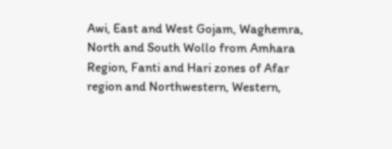Awi, East and West Gojam, Waghemra, North and South Wollo from Amhara Region, Fanti and Hari zones of Afar region and Northwestern, Western,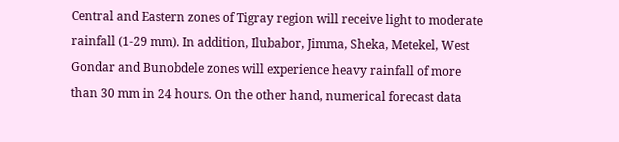Central and Eastern zones of Tigray region will receive light to moderate rainfall (1-29 mm). In addition, Ilubabor, Jimma, Sheka, Metekel, West Gondar and Bunobdele zones will experience heavy rainfall of more than 30 mm in 24 hours. On the other hand, numerical forecast data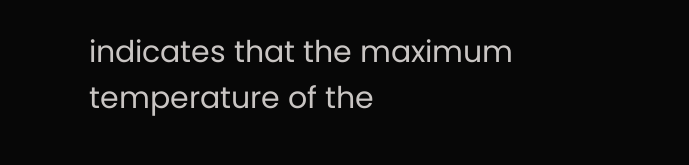indicates that the maximum temperature of the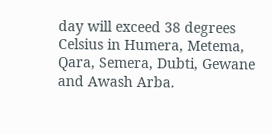day will exceed 38 degrees Celsius in Humera, Metema, Qara, Semera, Dubti, Gewane and Awash Arba.